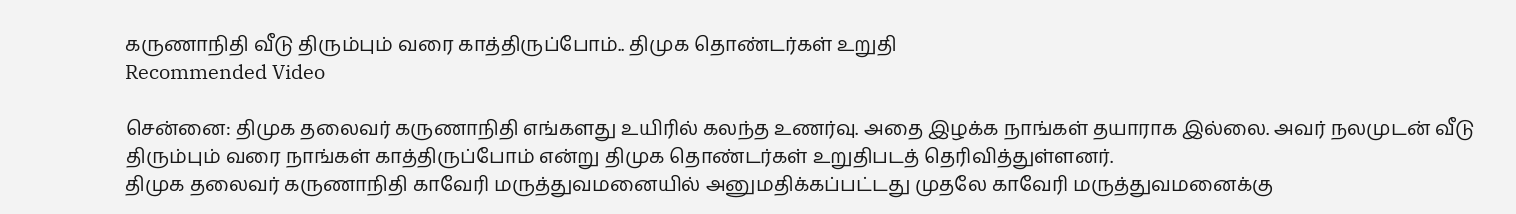கருணாநிதி வீடு திரும்பும் வரை காத்திருப்போம்.. திமுக தொண்டர்கள் உறுதி
Recommended Video

சென்னை: திமுக தலைவர் கருணாநிதி எங்களது உயிரில் கலந்த உணர்வு. அதை இழக்க நாங்கள் தயாராக இல்லை. அவர் நலமுடன் வீடு திரும்பும் வரை நாங்கள் காத்திருப்போம் என்று திமுக தொண்டர்கள் உறுதிபடத் தெரிவித்துள்ளனர்.
திமுக தலைவர் கருணாநிதி காவேரி மருத்துவமனையில் அனுமதிக்கப்பட்டது முதலே காவேரி மருத்துவமனைக்கு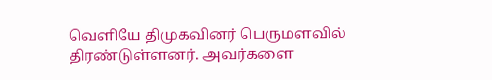வெளியே திமுகவினர் பெருமளவில் திரண்டுள்ளனர். அவர்களை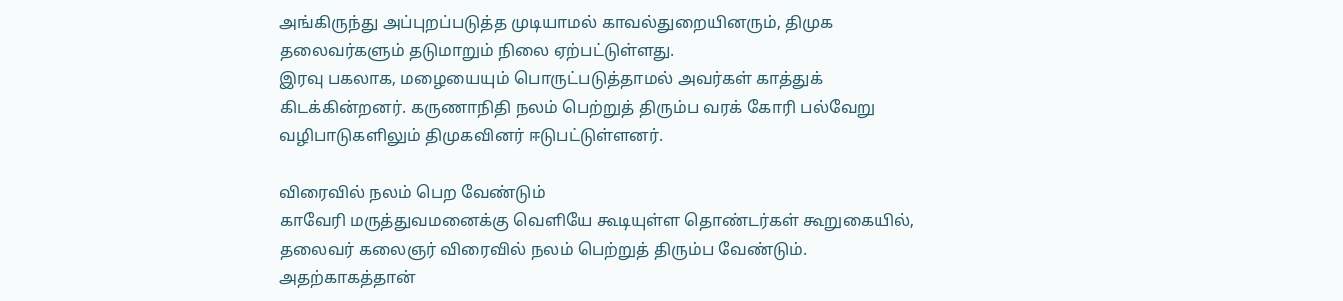அங்கிருந்து அப்புறப்படுத்த முடியாமல் காவல்துறையினரும், திமுக தலைவர்களும் தடுமாறும் நிலை ஏற்பட்டுள்ளது.
இரவு பகலாக, மழையையும் பொருட்படுத்தாமல் அவர்கள் காத்துக் கிடக்கின்றனர். கருணாநிதி நலம் பெற்றுத் திரும்ப வரக் கோரி பல்வேறு வழிபாடுகளிலும் திமுகவினர் ஈடுபட்டுள்ளனர்.

விரைவில் நலம் பெற வேண்டும்
காவேரி மருத்துவமனைக்கு வெளியே கூடியுள்ள தொண்டர்கள் கூறுகையில், தலைவர் கலைஞர் விரைவில் நலம் பெற்றுத் திரும்ப வேண்டும். அதற்காகத்தான்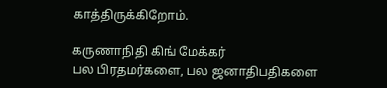காத்திருக்கிறோம்.

கருணாநிதி கிங் மேக்கர்
பல பிரதமர்களை, பல ஜனாதிபதிகளை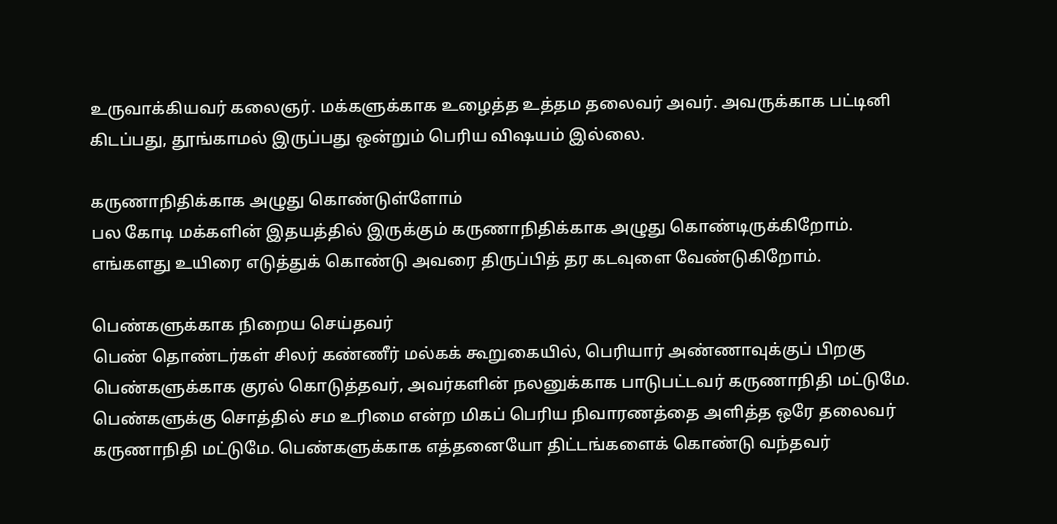உருவாக்கியவர் கலைஞர். மக்களுக்காக உழைத்த உத்தம தலைவர் அவர். அவருக்காக பட்டினி கிடப்பது, தூங்காமல் இருப்பது ஒன்றும் பெரிய விஷயம் இல்லை.

கருணாநிதிக்காக அழுது கொண்டுள்ளோம்
பல கோடி மக்களின் இதயத்தில் இருக்கும் கருணாநிதிக்காக அழுது கொண்டிருக்கிறோம். எங்களது உயிரை எடுத்துக் கொண்டு அவரை திருப்பித் தர கடவுளை வேண்டுகிறோம்.

பெண்களுக்காக நிறைய செய்தவர்
பெண் தொண்டர்கள் சிலர் கண்ணீர் மல்கக் கூறுகையில், பெரியார் அண்ணாவுக்குப் பிறகு பெண்களுக்காக குரல் கொடுத்தவர், அவர்களின் நலனுக்காக பாடுபட்டவர் கருணாநிதி மட்டுமே. பெண்களுக்கு சொத்தில் சம உரிமை என்ற மிகப் பெரிய நிவாரணத்தை அளித்த ஒரே தலைவர் கருணாநிதி மட்டுமே. பெண்களுக்காக எத்தனையோ திட்டங்களைக் கொண்டு வந்தவர்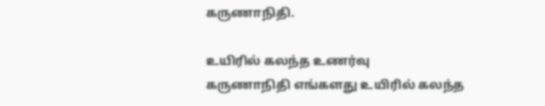கருணாநிதி.

உயிரில் கலந்த உணர்வு
கருணாநிதி எங்களது உயிரில் கலந்த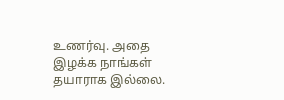உணர்வு. அதை இழக்க நாங்கள் தயாராக இல்லை.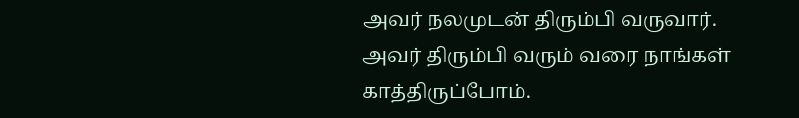அவர் நலமுடன் திரும்பி வருவார். அவர் திரும்பி வரும் வரை நாங்கள் காத்திருப்போம்.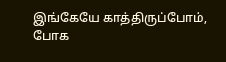இங்கேயே காத்திருப்போம், போக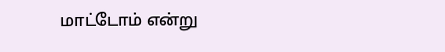மாட்டோம் என்று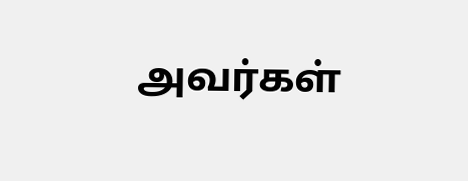அவர்கள்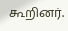கூறினர்.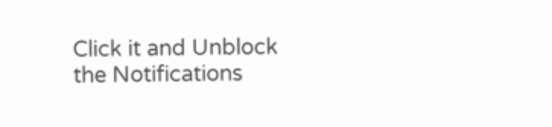Click it and Unblock the Notifications